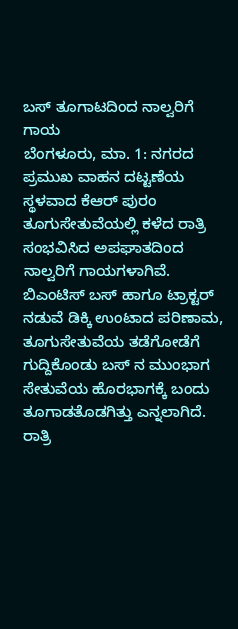ಬಸ್ ತೂಗಾಟದಿಂದ ನಾಲ್ವರಿಗೆ ಗಾಯ
ಬೆಂಗಳೂರು, ಮಾ. 1: ನಗರದ ಪ್ರಮುಖ ವಾಹನ ದಟ್ಟಣೆಯ ಸ್ಥಳವಾದ ಕೆಆರ್ ಪುರಂ ತೂಗುಸೇತುವೆಯಲ್ಲಿ ಕಳೆದ ರಾತ್ರಿ ಸಂಭವಿಸಿದ ಅಪಘಾತದಿಂದ ನಾಲ್ವರಿಗೆ ಗಾಯಗಳಾಗಿವೆ. ಬಿಎಂಟಿಸ್ ಬಸ್ ಹಾಗೂ ಟ್ರಾಕ್ಟರ್ ನಡುವೆ ಡಿಕ್ಕಿ ಉಂಟಾದ ಪರಿಣಾಮ, ತೂಗುಸೇತುವೆಯ ತಡೆಗೋಡೆಗೆ ಗುದ್ದಿಕೊಂಡು ಬಸ್ ನ ಮುಂಭಾಗ ಸೇತುವೆಯ ಹೊರಭಾಗಕ್ಕೆ ಬಂದು ತೂಗಾಡತೊಡಗಿತ್ತು ಎನ್ನಲಾಗಿದೆ.
ರಾತ್ರಿ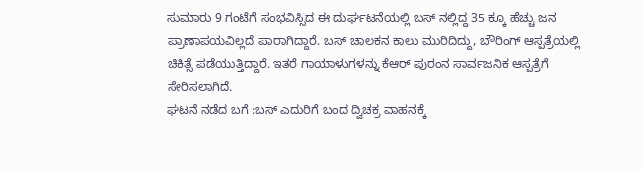ಸುಮಾರು 9 ಗಂಟೆಗೆ ಸಂಭವಿಸ್ಸಿದ ಈ ದುರ್ಘಟನೆಯಲ್ಲಿ ಬಸ್ ನಲ್ಲಿದ್ದ 35 ಕ್ಕೂ ಹೆಚ್ಚು ಜನ ಪ್ರಾಣಾಪಯವಿಲ್ಲದೆ ಪಾರಾಗಿದ್ದಾರೆ. ಬಸ್ ಚಾಲಕನ ಕಾಲು ಮುರಿದಿದ್ದು, ಬೌರಿಂಗ್ ಆಸ್ಪತ್ರೆಯಲ್ಲಿ ಚಿಕಿತ್ಸೆ ಪಡೆಯುತ್ತಿದ್ದಾರೆ. ಇತರೆ ಗಾಯಾಳುಗಳನ್ನು ಕೆಆರ್ ಪುರಂನ ಸಾರ್ವಜನಿಕ ಆಸ್ಪತ್ರೆಗೆ ಸೇರಿಸಲಾಗಿದೆ.
ಘಟನೆ ನಡೆದ ಬಗೆ :ಬಸ್ ಎದುರಿಗೆ ಬಂದ ದ್ವಿಚಕ್ರ ವಾಹನಕ್ಕೆ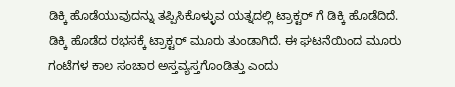ಡಿಕ್ಕಿ ಹೊಡೆಯುವುದನ್ನು ತಪ್ಪಿಸಿಕೊಳ್ಳುವ ಯತ್ನದಲ್ಲಿ ಟ್ರಾಕ್ಟರ್ ಗೆ ಡಿಕ್ಕಿ ಹೊಡೆದಿದೆ. ಡಿಕ್ಕಿ ಹೊಡೆದ ರಭಸಕ್ಕೆ ಟ್ರಾಕ್ಟರ್ ಮೂರು ತುಂಡಾಗಿದೆ. ಈ ಘಟನೆಯಿಂದ ಮೂರು ಗಂಟೆಗಳ ಕಾಲ ಸಂಚಾರ ಅಸ್ತವ್ಯಸ್ತಗೊಂಡಿತ್ತು ಎಂದು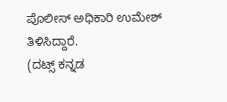ಪೊಲೀಸ್ ಅಧಿಕಾರಿ ಉಮೇಶ್ ತಿಳಿಸಿದ್ದಾರೆ.
(ದಟ್ಸ್ ಕನ್ನಡ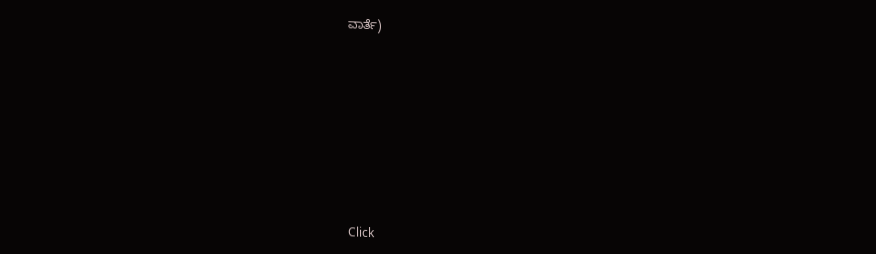ವಾರ್ತೆ)












Click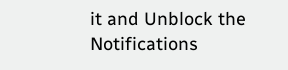it and Unblock the Notifications